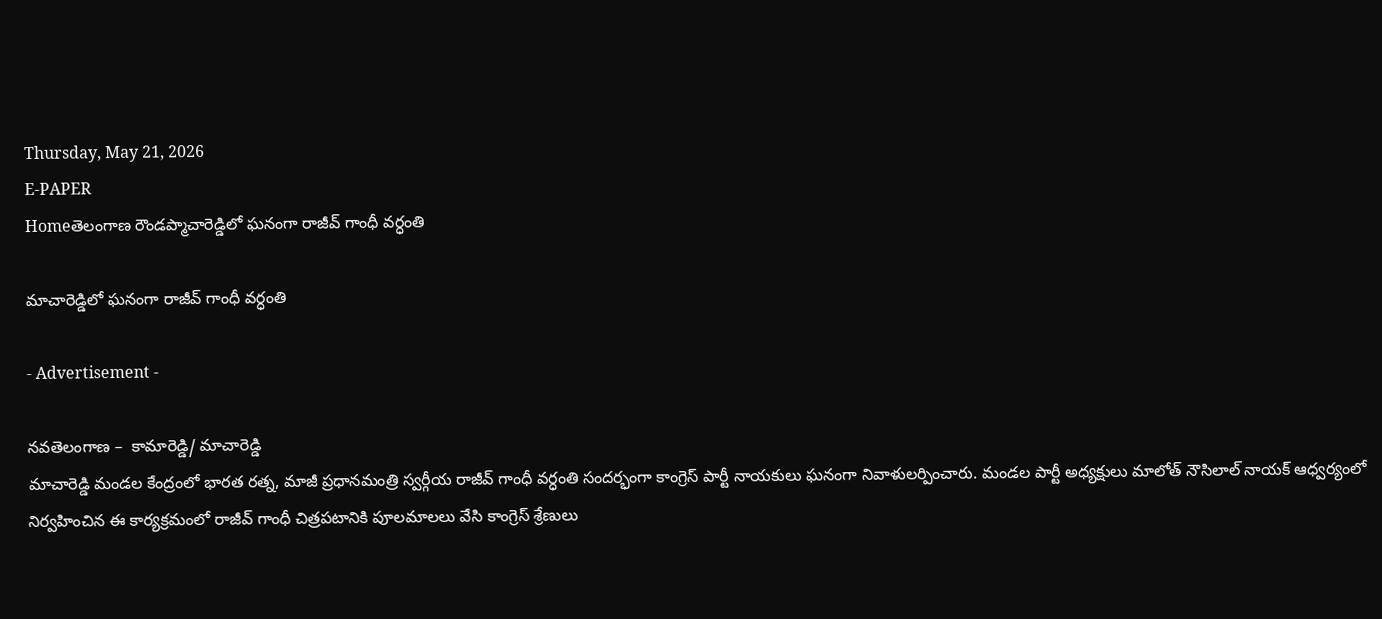Thursday, May 21, 2026
E-PAPER
Homeతెలంగాణ రౌండప్మాచారెడ్డిలో ఘనంగా రాజీవ్ గాంధీ వర్ధంతి

మాచారెడ్డిలో ఘనంగా రాజీవ్ గాంధీ వర్ధంతి

- Advertisement -

నవతెలంగాణ –  కామారెడ్డి/ మాచారెడ్డి
మాచారెడ్డి మండల కేంద్రంలో భారత రత్న, మాజీ ప్రధానమంత్రి స్వర్గీయ రాజీవ్ గాంధీ వర్ధంతి సందర్భంగా కాంగ్రెస్ పార్టీ నాయకులు ఘనంగా నివాళులర్పించారు. మండల పార్టీ అధ్యక్షులు మాలోత్ నౌసిలాల్ నాయక్ ఆధ్వర్యంలో నిర్వహించిన ఈ కార్యక్రమంలో రాజీవ్ గాంధీ చిత్రపటానికి పూలమాలలు వేసి కాంగ్రెస్ శ్రేణులు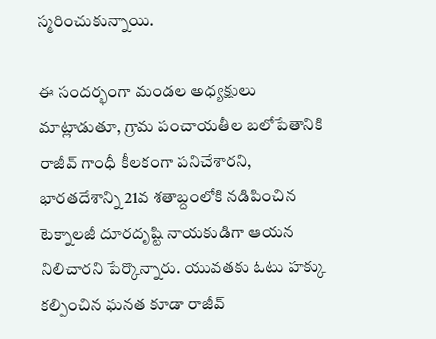స్మరించుకున్నాయి.

ఈ సందర్భంగా మండల అధ్యక్షులు మాట్లాడుతూ, గ్రామ పంచాయతీల బలోపేతానికి రాజీవ్ గాంధీ కీలకంగా పనిచేశారని, భారతదేశాన్ని 21వ శతాబ్దంలోకి నడిపించిన టెక్నాలజీ దూరదృష్టి నాయకుడిగా ఆయన నిలిచారని పేర్కొన్నారు. యువతకు ఓటు హక్కు కల్పించిన ఘనత కూడా రాజీవ్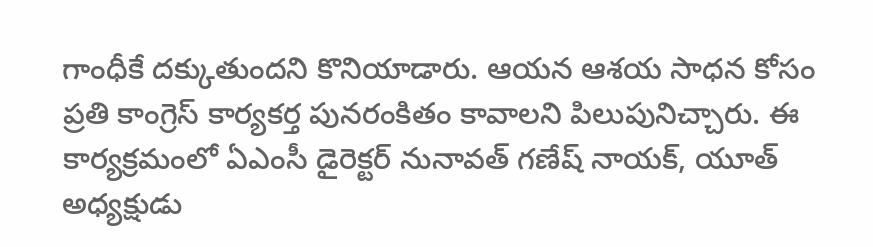గాంధీకే దక్కుతుందని కొనియాడారు. ఆయన ఆశయ సాధన కోసం ప్రతి కాంగ్రెస్ కార్యకర్త పునరంకితం కావాలని పిలుపునిచ్చారు. ఈ కార్యక్రమంలో ఏఎంసీ డైరెక్టర్ నునావత్ గణేష్ నాయక్, యూత్ అధ్యక్షుడు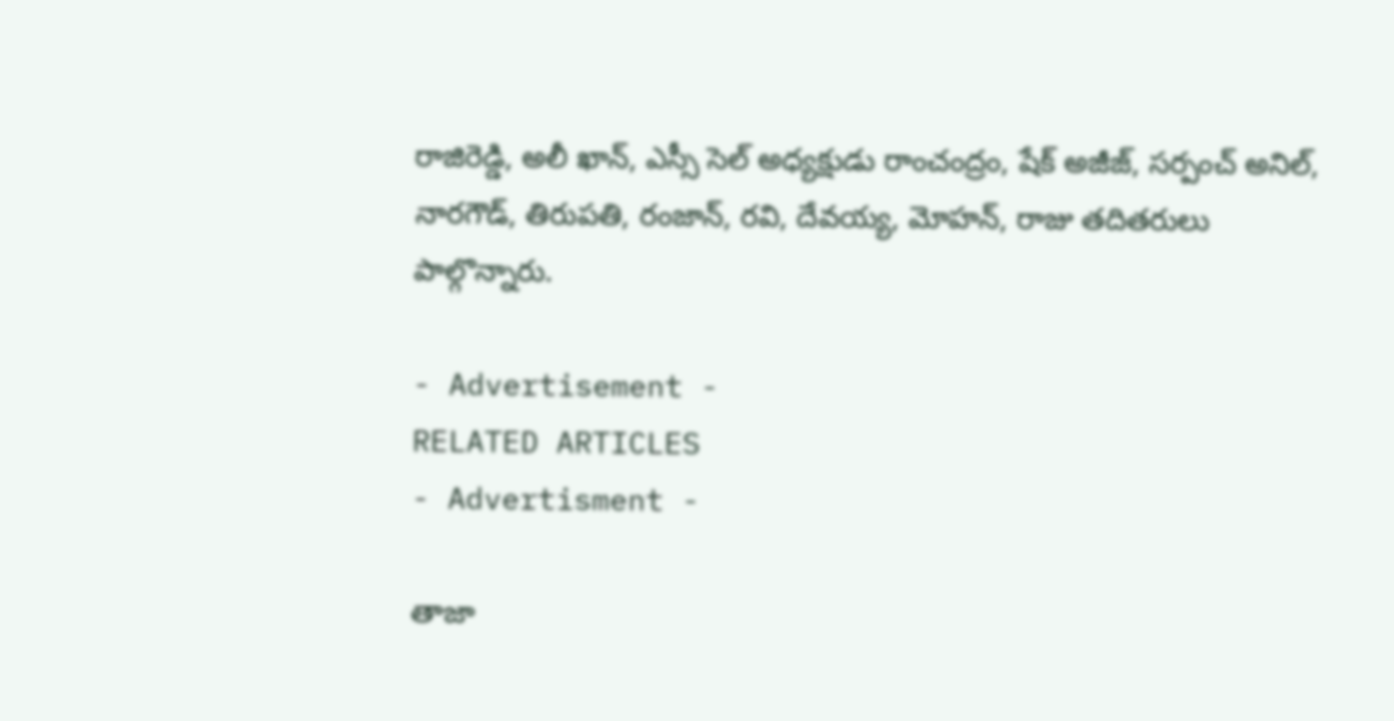రాజిరెడ్డి, అలీ ఖాన్, ఎస్సీ సెల్ అధ్యక్షుడు రాంచంద్రం, షేక్ అజీజ్, సర్పంచ్ అనిల్, నారగౌడ్, తిరుపతి, రంజాన్, రవి, దేవయ్య, మోహన్, రాజు తదితరులు పాల్గొన్నారు.

- Advertisement -
RELATED ARTICLES
- Advertisment -

తాజా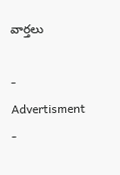వార్తలు

- Advertisment -